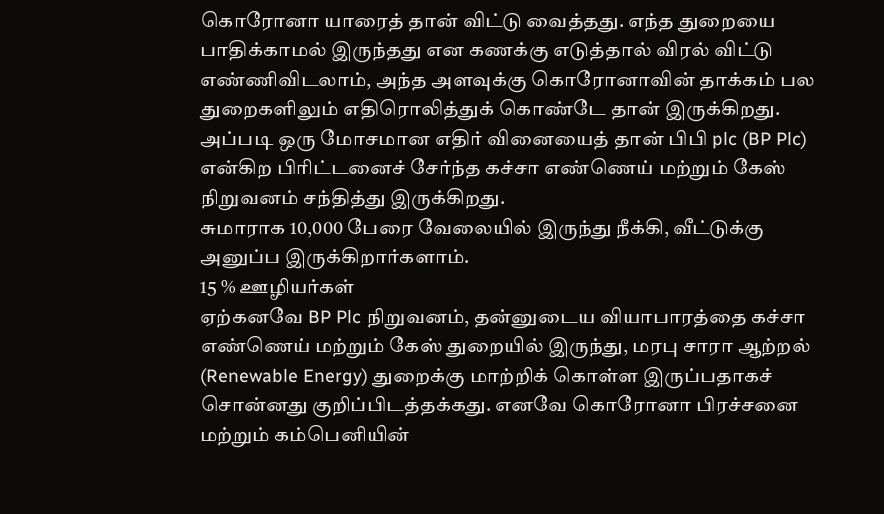கொரோனா யாரைத் தான் விட்டு வைத்தது. எந்த துறையை பாதிக்காமல் இருந்தது என கணக்கு எடுத்தால் விரல் விட்டு எண்ணிவிடலாம், அந்த அளவுக்கு கொரோனாவின் தாக்கம் பல துறைகளிலும் எதிரொலித்துக் கொண்டே தான் இருக்கிறது.
அப்படி ஒரு மோசமான எதிர் வினையைத் தான் பிபி plc (BP Plc) என்கிற பிரிட்டனைச் சேர்ந்த கச்சா எண்ணெய் மற்றும் கேஸ் நிறுவனம் சந்தித்து இருக்கிறது.
சுமாராக 10,000 பேரை வேலையில் இருந்து நீக்கி, வீட்டுக்கு அனுப்ப இருக்கிறார்களாம்.
15 % ஊழியர்கள்
ஏற்கனவே BP Plc நிறுவனம், தன்னுடைய வியாபாரத்தை கச்சா எண்ணெய் மற்றும் கேஸ் துறையில் இருந்து, மரபு சாரா ஆற்றல் (Renewable Energy) துறைக்கு மாற்றிக் கொள்ள இருப்பதாகச் சொன்னது குறிப்பிடத்தக்கது. எனவே கொரோனா பிரச்சனை மற்றும் கம்பெனியின்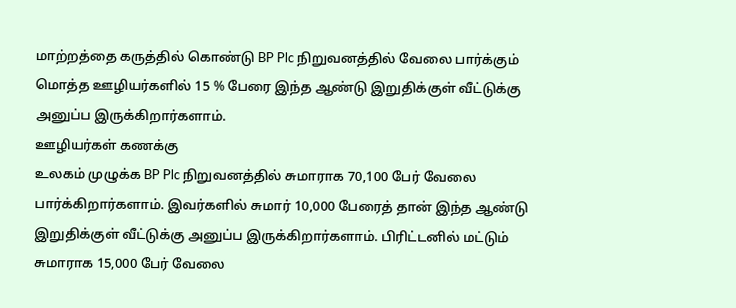மாற்றத்தை கருத்தில் கொண்டு BP Plc நிறுவனத்தில் வேலை பார்க்கும் மொத்த ஊழியர்களில் 15 % பேரை இந்த ஆண்டு இறுதிக்குள் வீட்டுக்கு அனுப்ப இருக்கிறார்களாம்.
ஊழியர்கள் கணக்கு
உலகம் முழுக்க BP Plc நிறுவனத்தில் சுமாராக 70,100 பேர் வேலை பார்க்கிறார்களாம். இவர்களில் சுமார் 10,000 பேரைத் தான் இந்த ஆண்டு இறுதிக்குள் வீட்டுக்கு அனுப்ப இருக்கிறார்களாம். பிரிட்டனில் மட்டும் சுமாராக 15,000 பேர் வேலை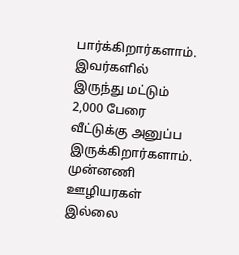பார்க்கிறார்களாம். இவர்களில் இருந்து மட்டும் 2,000 பேரை வீட்டுக்கு அனுப்ப இருக்கிறார்களாம்.
முன்னணி ஊழியரகள் இல்லை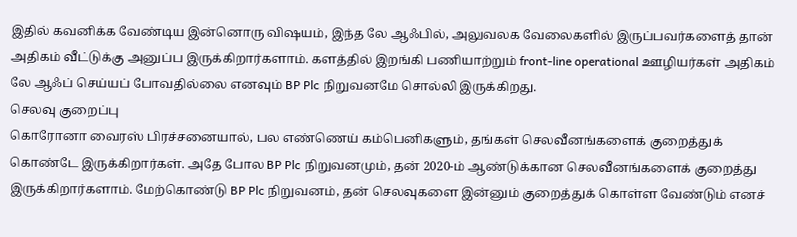இதில் கவனிக்க வேண்டிய இன்னொரு விஷயம், இந்த லே ஆஃபில், அலுவலக வேலைகளில் இருப்பவர்களைத் தான் அதிகம் வீட்டுக்கு அனுப்ப இருக்கிறார்களாம். களத்தில் இறங்கி பணியாற்றும் front-line operational ஊழியர்கள் அதிகம் லே ஆஃப் செய்யப் போவதில்லை எனவும் BP Plc நிறுவனமே சொல்லி இருக்கிறது.
செலவு குறைப்பு
கொரோனா வைரஸ் பிரச்சனையால், பல எண்ணெய் கம்பெனிகளும், தங்கள் செலவீனங்களைக் குறைத்துக் கொண்டே இருக்கிறார்கள். அதே போல BP Plc நிறுவனமும், தன் 2020-ம் ஆண்டுக்கான செலவீனங்களைக் குறைத்து இருக்கிறார்களாம். மேற்கொண்டு BP Plc நிறுவனம், தன் செலவுகளை இன்னும் குறைத்துக் கொள்ள வேண்டும் எனச்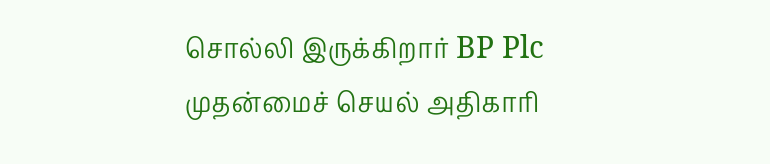சொல்லி இருக்கிறார் BP Plc முதன்மைச் செயல் அதிகாரி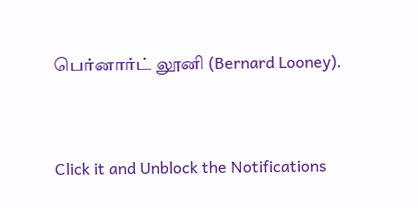பெர்னார்ட் லூனி (Bernard Looney).


Click it and Unblock the Notifications